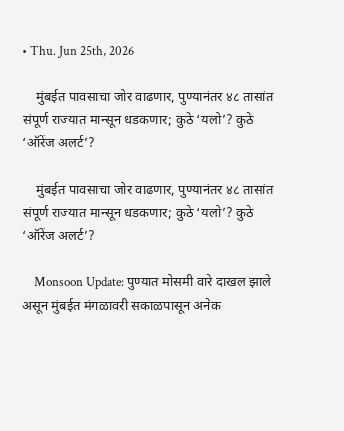• Thu. Jun 25th, 2026

    मुंबईत पावसाचा जोर वाढणार, पुण्यानंतर ४८ तासांत संपूर्ण राज्यात मान्सून धडकणार; कुठे ‘यलो’? कुठे ‘ऑरेंज अलर्ट’?

    मुंबईत पावसाचा जोर वाढणार, पुण्यानंतर ४८ तासांत संपूर्ण राज्यात मान्सून धडकणार; कुठे ‘यलो’? कुठे ‘ऑरेंज अलर्ट’?

    Monsoon Update: पुण्यात मोसमी वारे दाखल झाले असून मुंबईत मंगळावरी सकाळपासून अनेक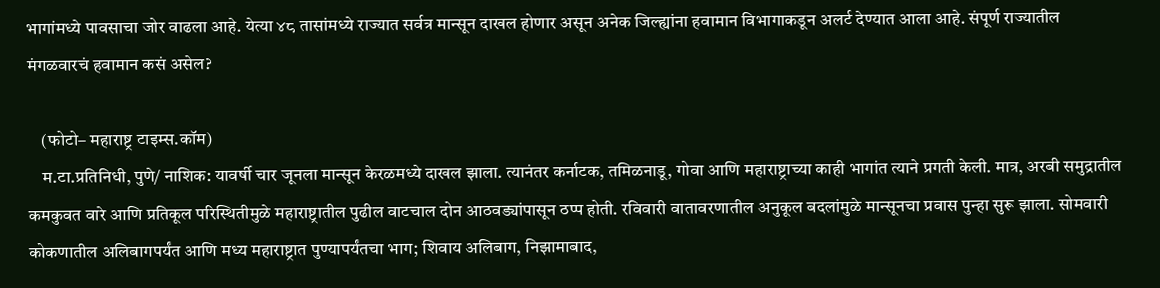भागांमध्ये पावसाचा जोर वाढला आहे. येत्या ४८ तासांमध्ये राज्यात सर्वत्र मान्सून दाखल होणार असून अनेक जिल्ह्यांना हवामान विभागाकडून अलर्ट देण्यात आला आहे. संपूर्ण राज्यातील मंगळवारचं हवामान कसं असेल?

    (फोटो– महाराष्ट्र टाइम्स.कॉम)
    म.टा.प्रतिनिधी, पुणे/ नाशिक: यावर्षी चार जूनला मान्सून केरळमध्ये दाखल झाला. त्यानंतर कर्नाटक, तमिळनाडू, गोवा आणि महाराष्ट्राच्या काही भागांत त्याने प्रगती केली. मात्र, अरबी समुद्रातील कमकुवत वारे आणि प्रतिकूल परिस्थितीमुळे महाराष्ट्रातील पुढील वाटचाल दोन आठवड्यांपासून ठप्प होती. रविवारी वातावरणातील अनुकूल बदलांमुळे मान्सूनचा प्रवास पुन्हा सुरू झाला. सोमवारी कोकणातील अलिबागपर्यंत आणि मध्य महाराष्ट्रात पुण्यापर्यंतचा भाग; शिवाय अलिबाग, निझामाबाद,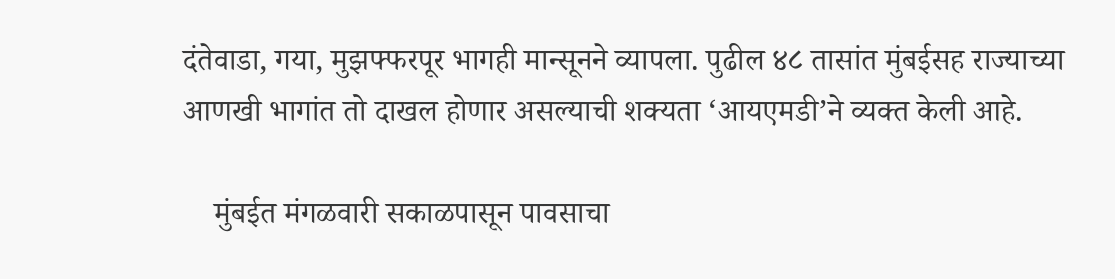दंतेवाडा, गया, मुझफ्फरपूर भागही मान्सूनने व्यापला. पुढील ४८ तासांत मुंबईसह राज्याच्या आणखी भागांत तो दाखल होणार असल्याची शक्यता ‘आयएमडी’ने व्यक्त केली आहे.

    मुंबईत मंगळवारी सकाळपासून पावसाचा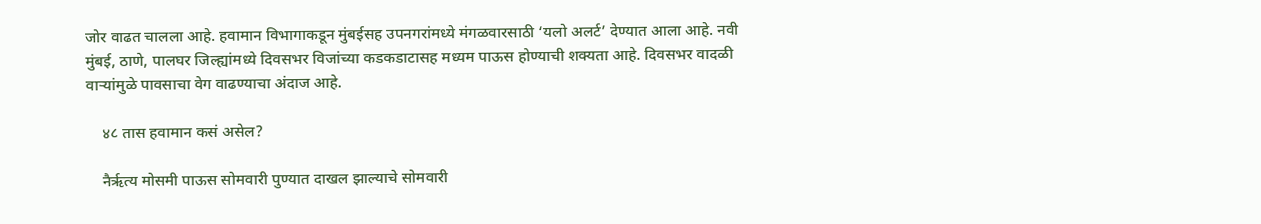जोर वाढत चालला आहे. हवामान विभागाकडून मुंबईसह उपनगरांमध्ये मंगळवारसाठी ‘यलो अलर्ट’ देण्यात आला आहे. नवी मुंबई, ठाणे, पालघर जिल्ह्यांमध्ये दिवसभर विजांच्या कडकडाटासह मध्यम पाऊस होण्याची शक्यता आहे. दिवसभर वादळी वाऱ्यांमुळे पावसाचा वेग वाढण्याचा अंदाज आहे.

    ४८ तास हवामान कसं असेल?

    नैर्ऋत्य मोसमी पाऊस सोमवारी पुण्यात दाखल झाल्याचे सोमवारी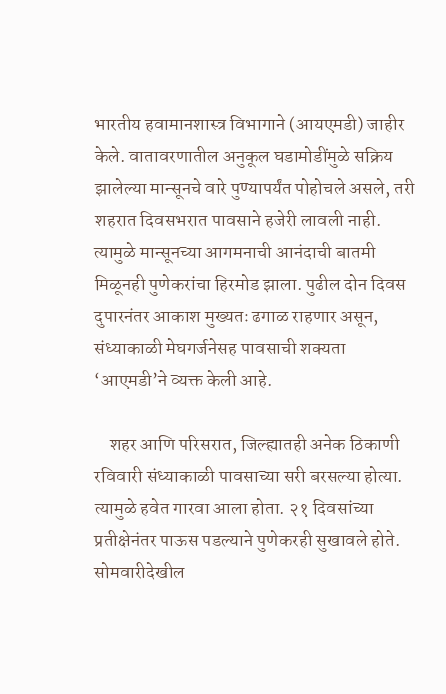भारतीय हवामानशास्त्र विभागाने (आयएमडी) जाहीर केले. वातावरणातील अनुकूल घडामोडींमुळे सक्रिय झालेल्या मान्सूनचे वारे पुण्यापर्यंत पोहोचले असले, तरी शहरात दिवसभरात पावसाने हजेरी लावली नाही. त्यामुळे मान्सूनच्या आगमनाची आनंदाची बातमी मिळूनही पुणेकरांचा हिरमोड झाला. पुढील दोन दिवस दुपारनंतर आकाश मुख्यतः ढगाळ राहणार असून, संध्याकाळी मेघगर्जनेसह पावसाची शक्यता ‘आएमडी’ने व्यक्त केली आहे.

    शहर आणि परिसरात, जिल्ह्यातही अनेक ठिकाणी रविवारी संध्याकाळी पावसाच्या सरी बरसल्या होत्या. त्यामुळे हवेत गारवा आला होता. २१ दिवसांच्या प्रतीक्षेनंतर पाऊस पडल्याने पुणेकरही सुखावले होते. सोमवारीदेखील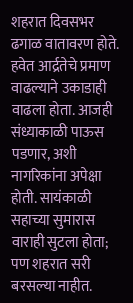शहरात दिवसभर ढगाळ वातावरण होते. हवेत आर्द्रतेचे प्रमाण वाढल्याने उकाडाही वाढला होता. आजही संध्याकाळी पाऊस पडणार, अशी नागरिकांना अपेक्षा होती. सायंकाळी सहाच्या सुमारास वाराही सुटला होता; पण शहरात सरी बरसल्या नाहीत.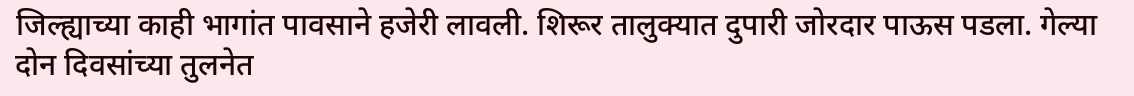जिल्ह्याच्या काही भागांत पावसाने हजेरी लावली. शिरूर तालुक्यात दुपारी जोरदार पाऊस पडला. गेल्या दोन दिवसांच्या तुलनेत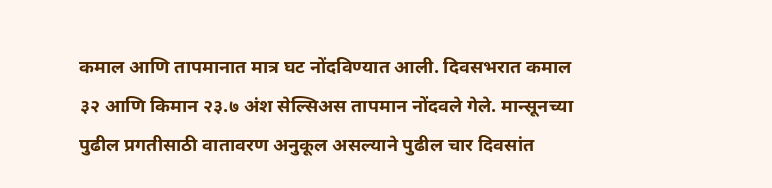कमाल आणि तापमानात मात्र घट नोंदविण्यात आली. दिवसभरात कमाल ३२ आणि किमान २३.७ अंश सेल्सिअस तापमान नोंदवले गेले. मान्सूनच्या पुढील प्रगतीसाठी वातावरण अनुकूल असल्याने पुढील चार दिवसांत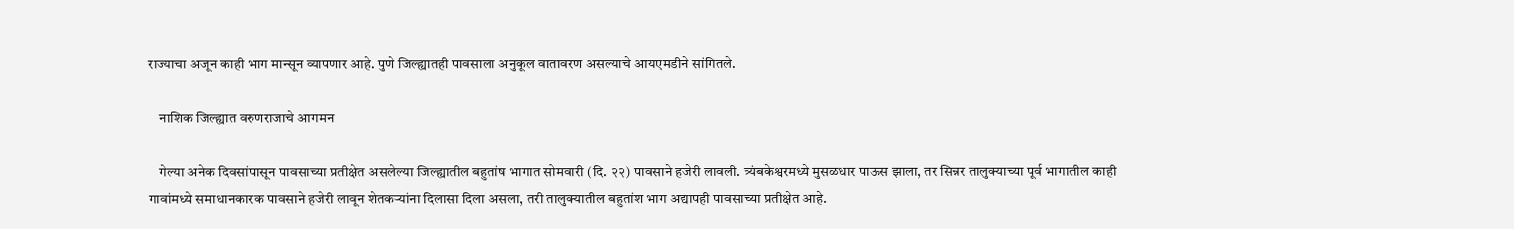राज्याचा अजून काही भाग मान्सून व्यापणार आहे. पुणे जिल्ह्यातही पावसाला अनुकूल वातावरण असल्याचे आयएमडीने सांगितले.

    नाशिक जिल्ह्यात वरुणराजाचे आगमन

    गेल्या अनेक दिवसांपासून पावसाच्या प्रतीक्षेत असलेल्या जिल्ह्यातील बहुतांष भागात सोमवारी (दि. २२) पावसाने हजेरी लावली. त्र्यंबकेश्वरमध्ये मुसळधार पाऊस झाला, तर सिन्नर तालुक्याच्या पूर्व भागातील काही गावांमध्ये समाधानकारक पावसाने हजेरी लावून शेतकऱ्यांना दिलासा दिला असला, तरी तालुक्यातील बहुतांश भाग अद्यापही पावसाच्या प्रतीक्षेत आहे.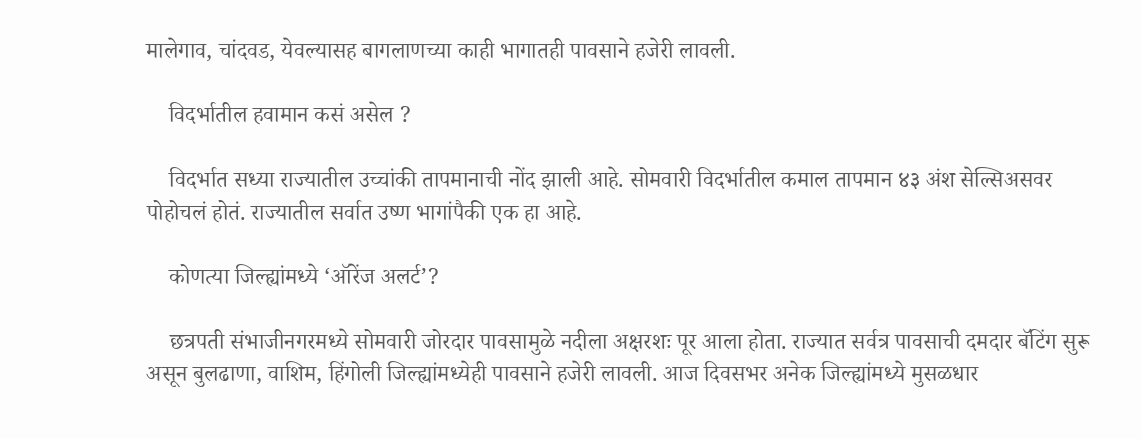मालेगाव, चांदवड, येवल्यासह बागलाणच्या काही भागातही पावसाने हजेरी लावली.

    विदर्भातील हवामान कसं असेल ?

    विदर्भात सध्या राज्यातील उच्चांकी तापमानाची नोंद झाली आहे. सोमवारी विदर्भातील कमाल तापमान ४३ अंश सेल्सिअसवर पोहोचलं होतं. राज्यातील सर्वात उष्ण भागांपैकी एक हा आहे.

    कोणत्या जिल्ह्यांमध्ये ‘ऑरेंज अलर्ट’?

    छत्रपती संभाजीनगरमध्ये सोमवारी जोरदार पावसामुळे नदीला अक्षरशः पूर आला होता. राज्यात सर्वत्र पावसाची दमदार बॅटिंग सुरू असून बुलढाणा, वाशिम, हिंगोली जिल्ह्यांमध्येही पावसाने हजेरी लावली. आज दिवसभर अनेक जिल्ह्यांमध्ये मुसळधार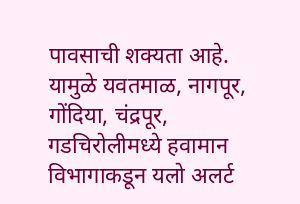पावसाची शक्यता आहे. यामुळे यवतमाळ, नागपूर, गोंदिया, चंद्रपूर, गडचिरोलीमध्ये हवामान विभागाकडून यलो अलर्ट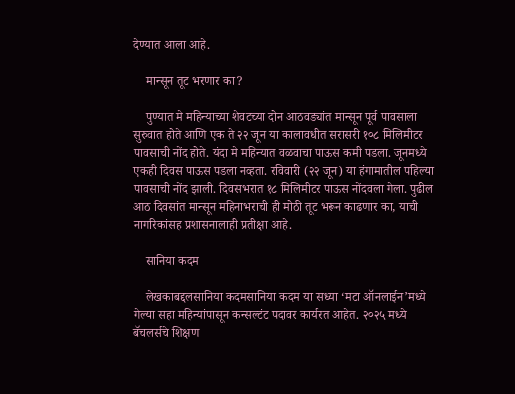देण्यात आला आहे.

    मान्सून तूट भरणार का?

    पुण्यात मे महिन्याच्या शेवटच्या दोन आठवड्यांत मान्सून पूर्व पावसाला सुरुवात होते आणि एक ते २२ जून या कालावधीत सरासरी १०८ मिलिमीटर पावसाची नोंद होते. यंदा मे महिन्यात वळवाचा पाऊस कमी पडला. जूनमध्ये एकही दिवस पाऊस पडला नव्हता. रविवारी (२२ जून) या हंगामातील पहिल्या पावसाची नोंद झाली. दिवसभरात १८ मिलिमीटर पाऊस नोंदवला गेला. पुढील आठ दिवसांत मान्सून महिनाभराची ही मोठी तूट भरून काढणार का, याची नागरिकांसह प्रशासनालाही प्रतीक्षा आहे.

    सानिया कदम

    लेखकाबद्दलसानिया कदमसानिया कदम या सध्या ‘मटा ऑनलाईन’मध्ये गेल्या सहा महिन्यांपासून कन्सल्टंट पदावर कार्यरत आहेत. २०२५ मध्ये बॅचलर्सचे शिक्षण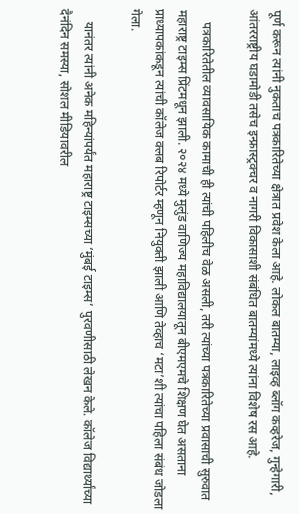पूर्ण करून त्यांनी नुकताच पत्रकारितेच्या क्षेत्रात प्रवेश केला आहे. लोकल बातम्या, लाइव्ह ब्लॉग कव्हरेज, गुन्हेगारी, आंतरराष्ट्रीय घडामोडी तसेच इन्फ्रास्ट्रक्चर व नागरी विकासाशी संबंधित बातम्यांमध्ये त्यांना विशेष रस आहे.

    पत्रकारितेतील व्यावसायिक कामाची ही त्यांची पहिलीच वेळ असली, तरी त्यांच्या पत्रकारितेच्या प्रवासाची सुरुवात महाराष्ट्र टाइम्स प्रिंटमधून झाली. २०२४ मध्ये मुलुंड वाणिज्य महाविद्यालयातून बीएमएमचे शिक्षण घेत असताना प्राध्यापकांकडून त्यांची कॉलेज क्लब रिपोर्टर म्हणून नियुक्ती झाली आणि तेव्हाच ‘मटा’शी त्यांचा पहिला संबंध जोडला गेला.

    यानंतर त्यांनी अनेक महिन्यांपर्यंत महाराष्ट्र टाइम्सच्या ‘मुंबई टाइम्स’ पुरवणीसाठी लेखन केले. कॉलेज विद्यार्थ्यांच्या दैनंदिन समस्या, सोशल मीडियावरील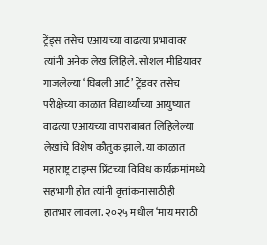ट्रेंड्स तसेच एआयच्या वाढत्या प्रभावावर त्यांनी अनेक लेख लिहिले. सोशल मीडियावर गाजलेल्या ‘घिबली आर्ट’ ट्रेंडवर तसेच परीक्षेच्या काळात विद्यार्थ्यांच्या आयुष्यात वाढत्या एआयच्या वापराबाबत लिहिलेल्या लेखांचे विशेष कौतुक झाले. या काळात महाराष्ट्र टाइम्स प्रिंटच्या विविध कार्यक्रमांमध्ये सहभागी होत त्यांनी वृत्तांकनासाठीही हातभार लावला. २०२५ मधील ‘माय मराठी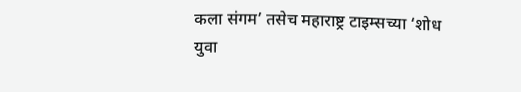कला संगम’ तसेच महाराष्ट्र टाइम्सच्या ‘शोध युवा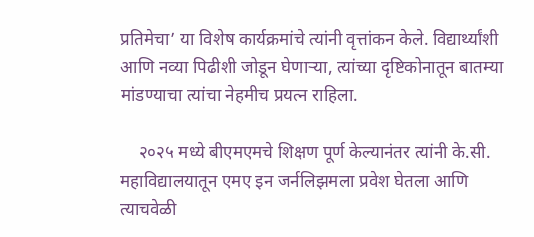प्रतिमेचा’ या विशेष कार्यक्रमांचे त्यांनी वृत्तांकन केले. विद्यार्थ्यांशी आणि नव्या पिढीशी जोडून घेणाऱ्या, त्यांच्या दृष्टिकोनातून बातम्या मांडण्याचा त्यांचा नेहमीच प्रयत्न राहिला.

    २०२५ मध्ये बीएमएमचे शिक्षण पूर्ण केल्यानंतर त्यांनी के.सी. महाविद्यालयातून एमए इन जर्नलिझमला प्रवेश घेतला आणि त्याचवेळी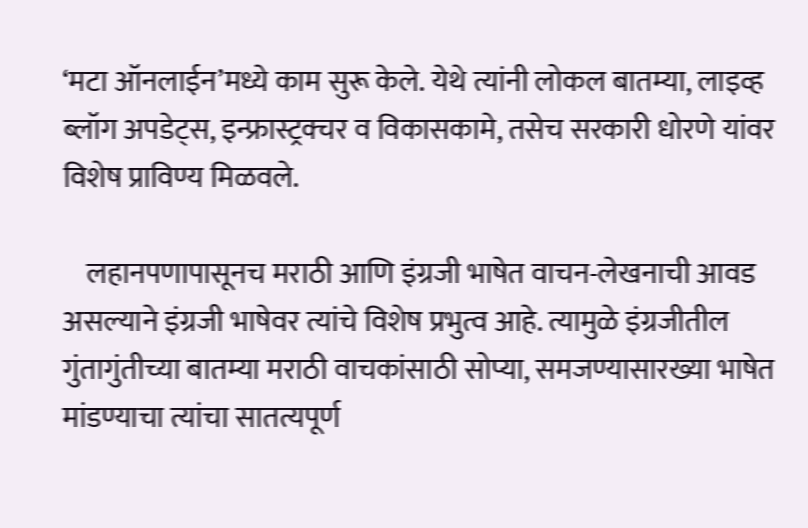‘मटा ऑनलाईन’मध्ये काम सुरू केले. येथे त्यांनी लोकल बातम्या, लाइव्ह ब्लॉग अपडेट्स, इन्फ्रास्ट्रक्चर व विकासकामे, तसेच सरकारी धोरणे यांवर विशेष प्राविण्य मिळवले.

    लहानपणापासूनच मराठी आणि इंग्रजी भाषेत वाचन-लेखनाची आवड असल्याने इंग्रजी भाषेवर त्यांचे विशेष प्रभुत्व आहे. त्यामुळे इंग्रजीतील गुंतागुंतीच्या बातम्या मराठी वाचकांसाठी सोप्या, समजण्यासारख्या भाषेत मांडण्याचा त्यांचा सातत्यपूर्ण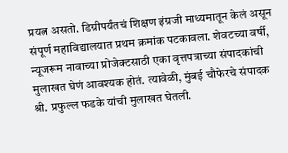प्रयत्न असतो. डिग्रीपर्यंतचं शिक्षण इंग्रजी माध्यमातून केलं असून संपूर्ण महाविद्यालयात प्रथम क्रमांक पटकावला. शेवटच्या वर्षी, न्यूजरूम नावाच्या प्रोजेक्टसाठी एका वृत्तपत्राच्या संपादकांची मुलाखत घेणं आवश्यक होतं. त्यावेळी, मुंबई चौफेरचे संपादक श्री. प्रफुल्ल फडके यांची मुलाखत घेतली.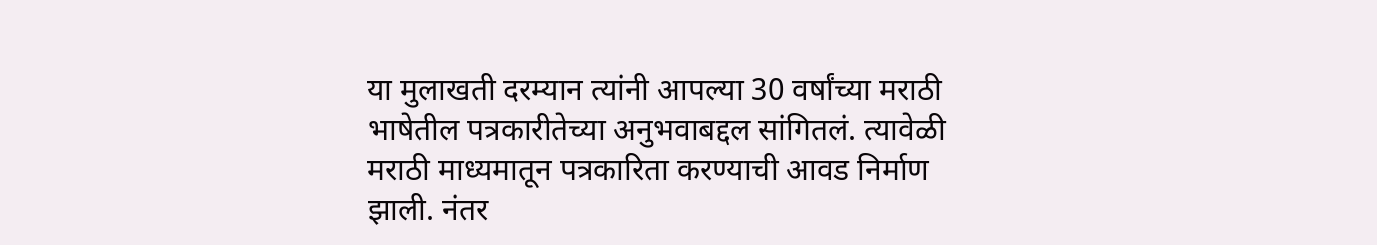या मुलाखती दरम्यान त्यांनी आपल्या 30 वर्षांच्या मराठी भाषेतील पत्रकारीतेच्या अनुभवाबद्दल सांगितलं. त्यावेळी मराठी माध्यमातून पत्रकारिता करण्याची आवड निर्माण झाली. नंतर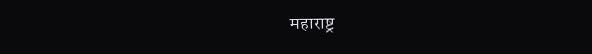महाराष्ट्र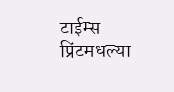टाईम्स प्रिंटमधल्या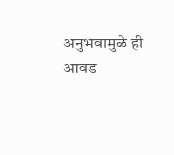अनुभवामुळे ही आवड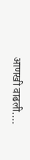आणखी वाढली.…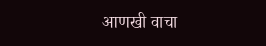आणखी वाचा